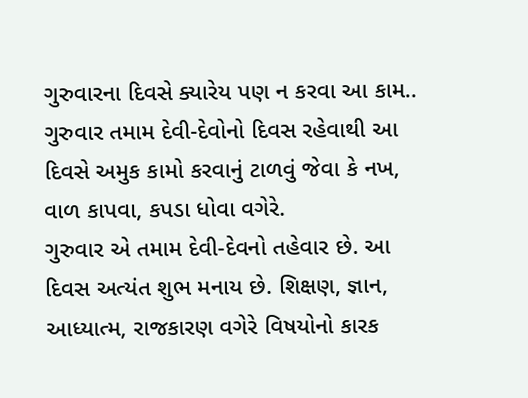ગુરુવારના દિવસે ક્યારેય પણ ન કરવા આ કામ..
ગુરુવાર તમામ દેવી-દેવોનો દિવસ રહેવાથી આ દિવસે અમુક કામો કરવાનું ટાળવું જેવા કે નખ, વાળ કાપવા, કપડા ધોવા વગેરે.
ગુરુવાર એ તમામ દેવી-દેવનો તહેવાર છે. આ દિવસ અત્યંત શુભ મનાય છે. શિક્ષણ, જ્ઞાન, આધ્યાત્મ, રાજકારણ વગેરે વિષયોનો કારક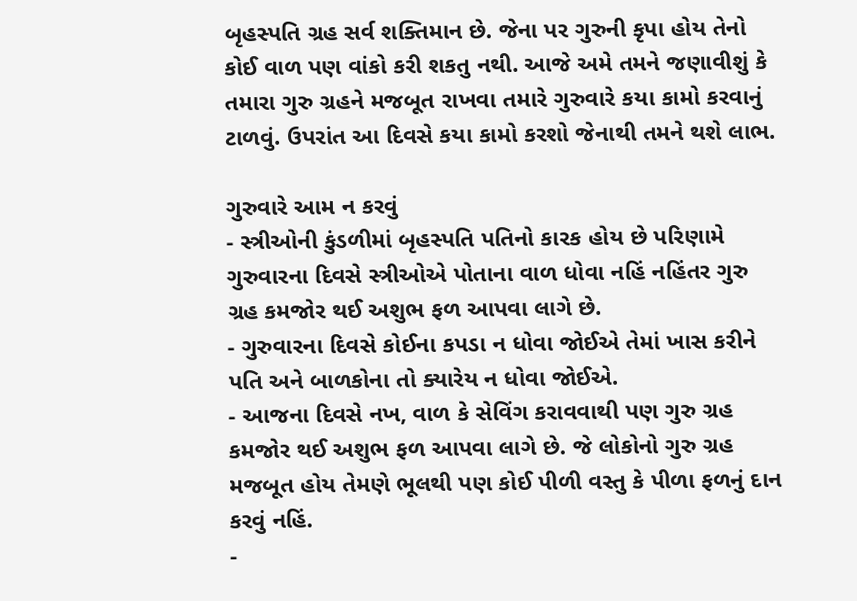બૃહસ્પતિ ગ્રહ સર્વ શક્તિમાન છે. જેના પર ગુરુની કૃપા હોય તેનો કોઈ વાળ પણ વાંકો કરી શકતુ નથી. આજે અમે તમને જણાવીશું કે તમારા ગુરુ ગ્રહને મજબૂત રાખવા તમારે ગુરુવારે કયા કામો કરવાનું ટાળવું. ઉપરાંત આ દિવસે કયા કામો કરશો જેનાથી તમને થશે લાભ.

ગુરુવારે આમ ન કરવું
- સ્ત્રીઓની કુંડળીમાં બૃહસ્પતિ પતિનો કારક હોય છે પરિણામે ગુરુવારના દિવસે સ્ત્રીઓએ પોતાના વાળ ધોવા નહિં નહિંતર ગુરુ ગ્રહ કમજોર થઈ અશુભ ફળ આપવા લાગે છે.
- ગુરુવારના દિવસે કોઈના કપડા ન ધોવા જોઈએ તેમાં ખાસ કરીને પતિ અને બાળકોના તો ક્યારેય ન ધોવા જોઈએ.
- આજના દિવસે નખ, વાળ કે સેવિંગ કરાવવાથી પણ ગુરુ ગ્રહ કમજોર થઈ અશુભ ફળ આપવા લાગે છે. જે લોકોનો ગુરુ ગ્રહ મજબૂત હોય તેમણે ભૂલથી પણ કોઈ પીળી વસ્તુ કે પીળા ફળનું દાન કરવું નહિં.
-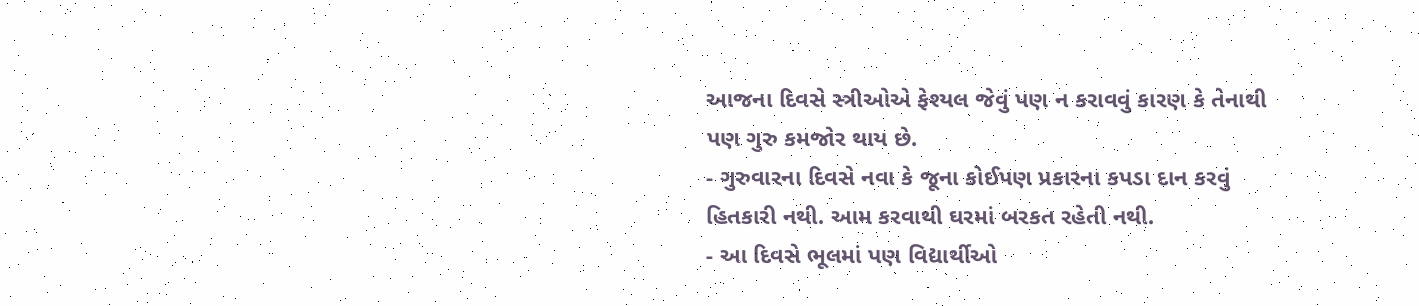આજના દિવસે સ્ત્રીઓએ ફેશ્યલ જેવું પણ ન કરાવવું કારણ કે તેનાથી પણ ગુરુ કમજોર થાય છે.
- ગુરુવારના દિવસે નવા કે જૂના કોઈપણ પ્રકારના કપડા દાન કરવું હિતકારી નથી. આમ કરવાથી ઘરમાં બરકત રહેતી નથી.
- આ દિવસે ભૂલમાં પણ વિદ્યાર્થીઓ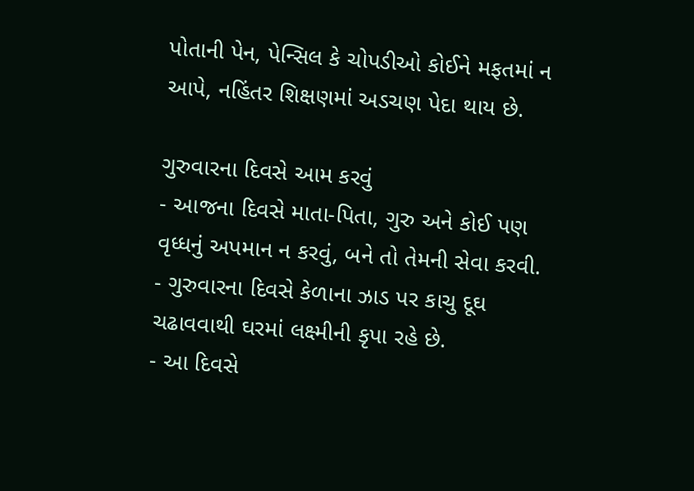પોતાની પેન, પેન્સિલ કે ચોપડીઓ કોઈને મફતમાં ન આપે, નહિંતર શિક્ષણમાં અડચણ પેદા થાય છે.

ગુરુવારના દિવસે આમ કરવું
- આજના દિવસે માતા-પિતા, ગુરુ અને કોઈ પણ વૃધ્ધનું અપમાન ન કરવું, બને તો તેમની સેવા કરવી.
- ગુરુવારના દિવસે કેળાના ઝાડ પર કાચુ દૂઘ ચઢાવવાથી ઘરમાં લક્ષ્મીની કૃપા રહે છે.
- આ દિવસે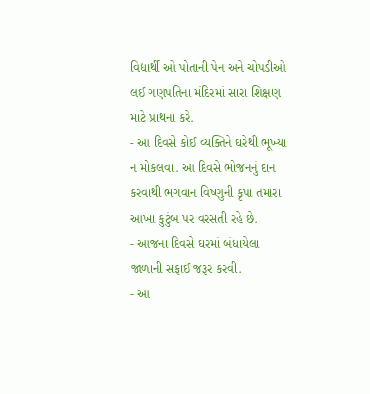વિદ્યાર્થી ઓ પોતાની પેન અને ચોપડીઓ લઈ ગણપતિના મંદિરમાં સારા શિક્ષણ માટે પ્રાથના કરે.
- આ દિવસે કોઈ વ્યક્તિને ઘરેથી ભૂખ્યા ન મોકલવા. આ દિવસે ભોજનનું દાન કરવાથી ભગવાન વિષ્ણુની કૃપા તમારા આખા કુટુંબ પર વરસતી રહે છે.
- આજના દિવસે ઘરમાં બંધાયેલા જાળાની સફાઈ જરૂર કરવી.
- આ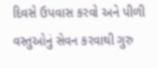દિવસે ઉપવાસ કરવો અને પીળી વસ્તુઓનું સેવન કરવાથી ગુરુ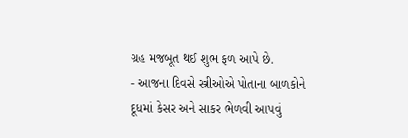ગ્રહ મજબૂત થઈ શુભ ફળ આપે છે.
- આજના દિવસે સ્ત્રીઓએ પોતાના બાળકોને દૂધમાં કેસર અને સાકર ભેળવી આપવું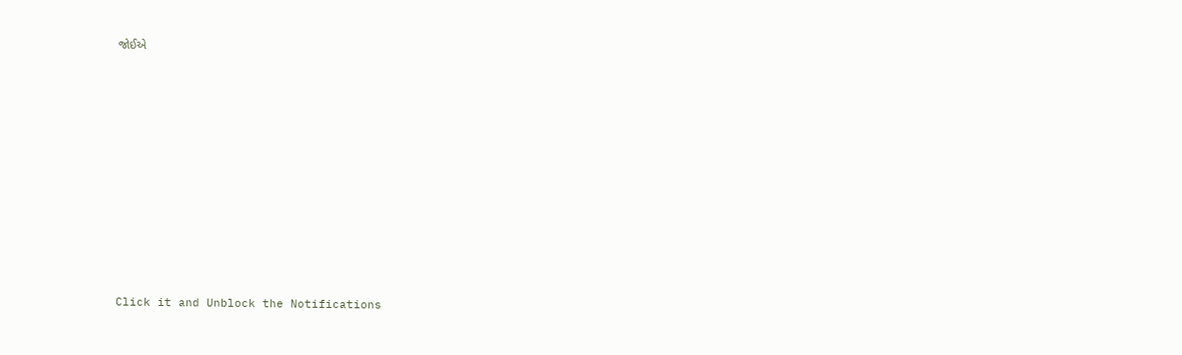જોઈએ












Click it and Unblock the Notifications